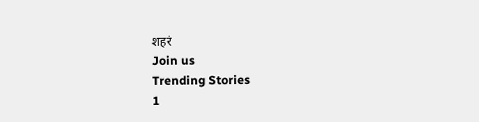शहरं
Join us
Trending Stories
1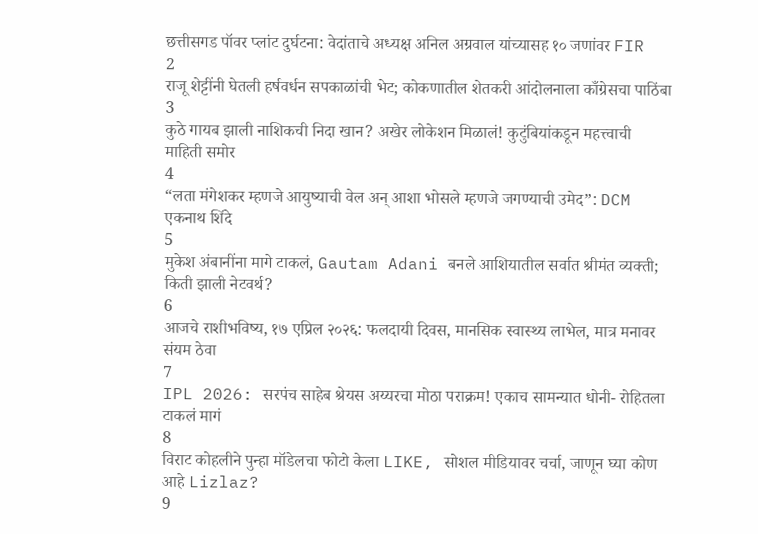छत्तीसगड पॉवर प्लांट दुर्घटना: वेदांताचे अध्यक्ष अनिल अग्रवाल यांच्यासह १० जणांवर FIR
2
राजू शेट्टींनी घेतली हर्षवर्धन सपकाळांची भेट; कोकणातील शेतकरी आंदोलनाला काँग्रेसचा पाठिंबा
3
कुठे गायब झाली नाशिकची निदा खान? अखेर लोकेशन मिळालं! कुटुंबियांकडून महत्त्वाची माहिती समोर
4
“लता मंगेशकर म्हणजे आयुष्याची वेल अन् आशा भोसले म्हणजे जगण्याची उमेद”: DCM एकनाथ शिंदे
5
मुकेश अंबानींना मागे टाकलं, Gautam Adani बनले आशियातील सर्वात श्रीमंत व्यक्ती; किती झाली नेटवर्थ?
6
आजचे राशीभविष्य, १७ एप्रिल २०२६: फलदायी दिवस, मानसिक स्वास्थ्य लाभेल, मात्र मनावर संयम ठेवा
7
IPL 2026: सरपंच साहेब श्रेयस अय्यरचा मोठा पराक्रम! एकाच सामन्यात धोनी- रोहितला टाकलं मागं
8
विराट कोहलीने पुन्हा मॉडेलचा फोटो केला LIKE, सोशल मीडियावर चर्चा, जाणून घ्या कोण आहे Lizlaz?
9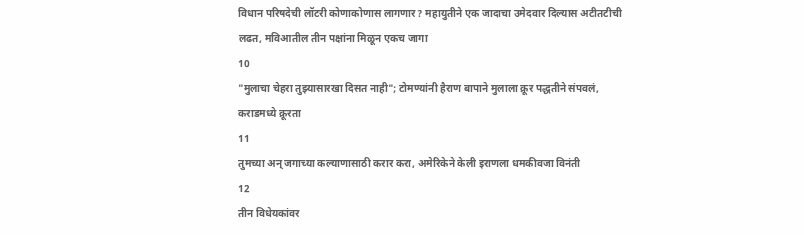विधान परिषदेची लॉटरी कोणाकोणास लागणार? महायुतीने एक जादाचा उमेदवार दिल्यास अटीतटीची लढत, मविआतील तीन पक्षांना मिळून एकच जागा
10
"मुलाचा चेहरा तुझ्यासारखा दिसत नाही"; टोमण्यांनी हैराण बापाने मुलाला क्रूर पद्धतीने संपवलं, कराडमध्ये क्रूरता
11
तुमच्या अन् जगाच्या कल्याणासाठी करार करा, अमेरिकेने केली इराणला धमकीवजा विनंती
12
तीन विधेयकांवर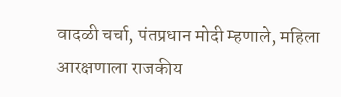वादळी चर्चा, पंतप्रधान मोदी म्हणाले, महिला आरक्षणाला राजकीय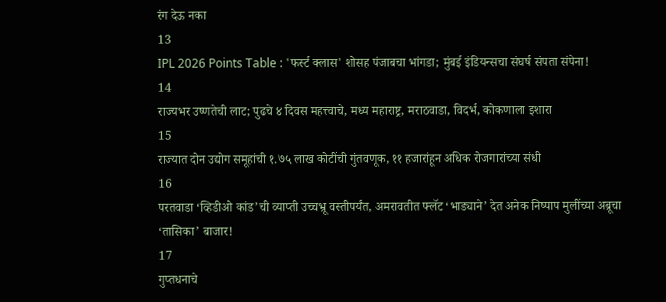रंग देऊ नका
13
IPL 2026 Points Table : 'फर्स्ट क्लास' शोसह पंजाबचा भांगडा; मुंबई इंडियन्सचा संघर्ष संपता संपेना!
14
राज्यभर उष्णतेची लाट; पुढचे ४ दिवस महत्त्वाचे, मध्य महाराष्ट्र, मराठवाडा, विदर्भ, कोकणाला इशारा
15
राज्यात दोन उद्योग समूहांची १.७५ लाख कोटींची गुंतवणूक, ११ हजारांहून अधिक रोजगारांच्या संधी
16
परतवाडा ‘व्हिडीओ कांड’ची व्याप्ती उच्चभ्रू वस्तीपर्यंत, अमरावतीत फ्लॅट ‘भाड्याने’ देत अनेक निष्पाप मुलींच्या अब्रूचा ‘तासिका’ बाजार!
17
गुप्तधनाचे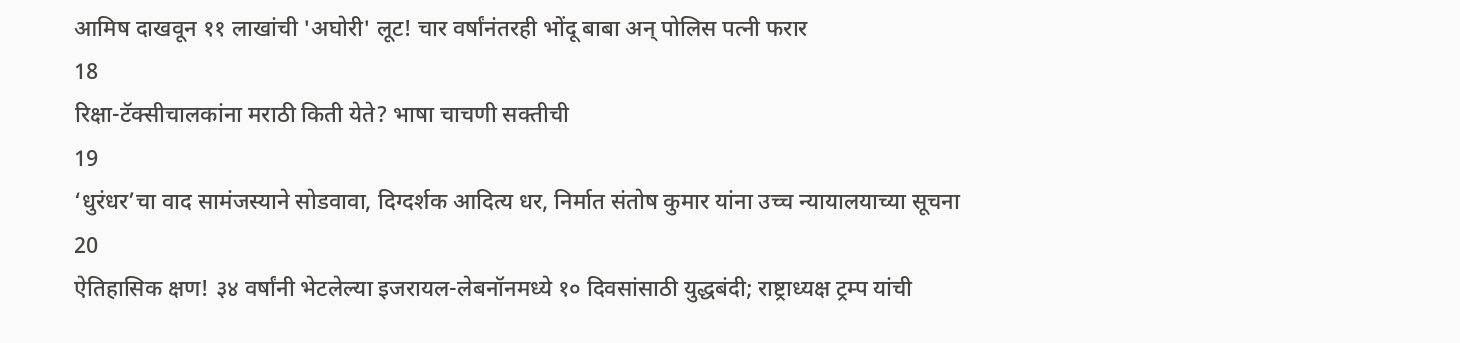आमिष दाखवून ११ लाखांची 'अघोरी' लूट! चार वर्षांनंतरही भोंदू बाबा अन् पोलिस पत्नी फरार
18
रिक्षा-टॅक्सीचालकांना मराठी किती येते? भाषा चाचणी सक्तीची
19
‘धुरंधर’चा वाद सामंजस्याने सोडवावा, दिग्दर्शक आदित्य धर, निर्मात संतोष कुमार यांना उच्च न्यायालयाच्या सूचना
20
ऐतिहासिक क्षण! ३४ वर्षांनी भेटलेल्या इजरायल-लेबनॉनमध्ये १० दिवसांसाठी युद्धबंदी; राष्ट्राध्यक्ष ट्रम्प यांची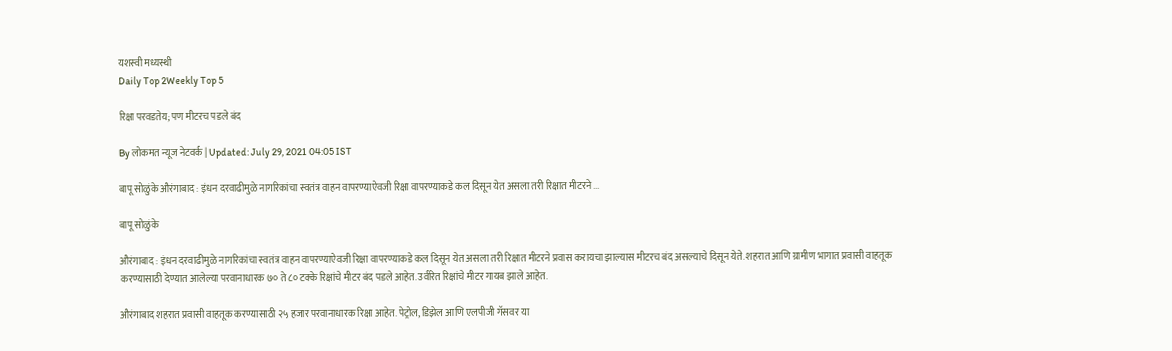यशस्वी मध्यस्थी
Daily Top 2Weekly Top 5

रिक्षा परवडतेय; पण मीटरच पडले बंद

By लोकमत न्यूज नेटवर्क | Updated: July 29, 2021 04:05 IST

बापू सोळुंके औरंगाबाद : इंधन दरवाढीमुळे नागरिकांचा स्वतंत्र वाहन वापरण्याऐवजी रिक्षा वापरण्याकडे कल दिसून येत असला तरी रिक्षात मीटरने ...

बापू सोळुंके

औरंगाबाद : इंधन दरवाढीमुळे नागरिकांचा स्वतंत्र वाहन वापरण्याऐवजी रिक्षा वापरण्याकडे कल दिसून येत असला तरी रिक्षात मीटरने प्रवास करायचा झाल्यास मीटरच बंद असल्याचे दिसून येते. शहरात आणि ग्रामीण भागात प्रवासी वाहतूक करण्यासाठी देण्यात आलेल्या परवानाधारक ७० ते ८० टक्के रिक्षांचे मीटर बंद पडले आहेत. उर्वरित रिक्षांचे मीटर गायब झाले आहेत.

औरंगाबाद शहरात प्रवासी वाहतूक करण्यासाठी २५ हजार परवानाधारक रिक्षा आहेत. पेट्रोल, डिझेल आणि एलपीजी गॅसवर या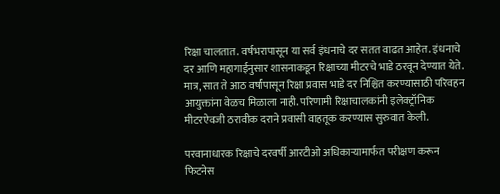रिक्षा चालतात. वर्षभरापासून या सर्व इंधनाचे दर सतत वाढत आहेत. इंधनाचे दर आणि महागाईनुसार शासनाकडून रिक्षाच्या मीटरचे भाडे ठरवून देण्यात येते. मात्र, सात ते आठ वर्षांपासून रिक्षा प्रवास भाडे दर निश्चित करण्यासाठी परिवहन आयुक्तांना वेळच मिळाला नाही. परिणामी रिक्षाचालकांनी इलेक्ट्रॉनिक मीटरऐवजी ठरावीक दराने प्रवासी वाहतूक करण्यास सुरुवात केली.

परवानाधारक रिक्षाचे दरवर्षी आरटीओ अधिकाऱ्यामार्फत परीक्षण करून फिटनेस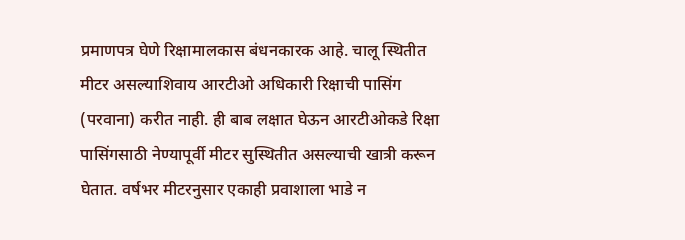प्रमाणपत्र घेणे रिक्षामालकास बंधनकारक आहे. चालू स्थितीत मीटर असल्याशिवाय आरटीओ अधिकारी रिक्षाची पासिंग (परवाना) करीत नाही. ही बाब लक्षात घेऊन आरटीओकडे रिक्षा पासिंगसाठी नेण्यापूर्वी मीटर सुस्थितीत असल्याची खात्री करून घेतात. वर्षभर मीटरनुसार एकाही प्रवाशाला भाडे न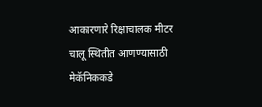आकारणारे रिक्षाचालक मीटर चालू स्थितीत आणण्यासाठी मेकॅनिककडे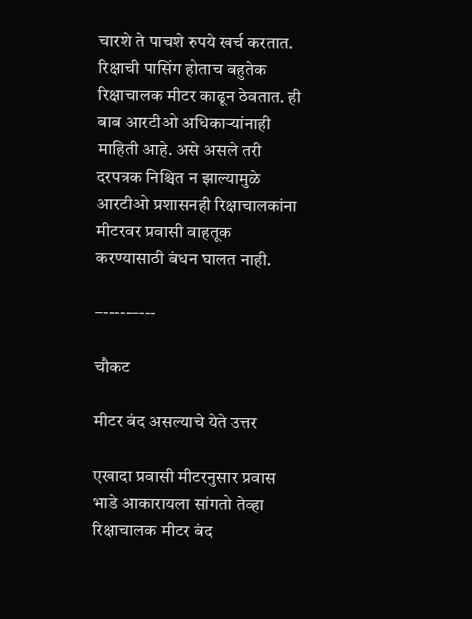चारशे ते पाचशे रुपये खर्च करतात. रिक्षाची पासिंग होताच बहुतेक रिक्षाचालक मीटर काढून ठेवतात. ही बाब आरटीओ अधिकाऱ्यांनाही माहिती आहे. असे असले तरी दरपत्रक निश्चित न झाल्यामुळे आरटीओ प्रशासनही रिक्षाचालकांना मीटरवर प्रवासी वाहतूक करण्यासाठी बंधन घालत नाही.

–-----–---

चौकट

मीटर बंद असल्याचे येते उत्तर

एखादा प्रवासी मीटरनुसार प्रवास भाडे आकारायला सांगतो तेव्हा रिक्षाचालक मीटर बंद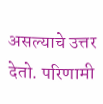असल्याचे उत्तर देतो. परिणामी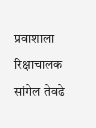प्रवाशाला रिक्षाचालक सांगेल तेवढे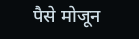पैसे मोजून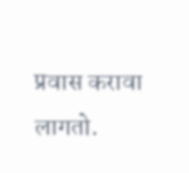प्रवास करावा लागतो.